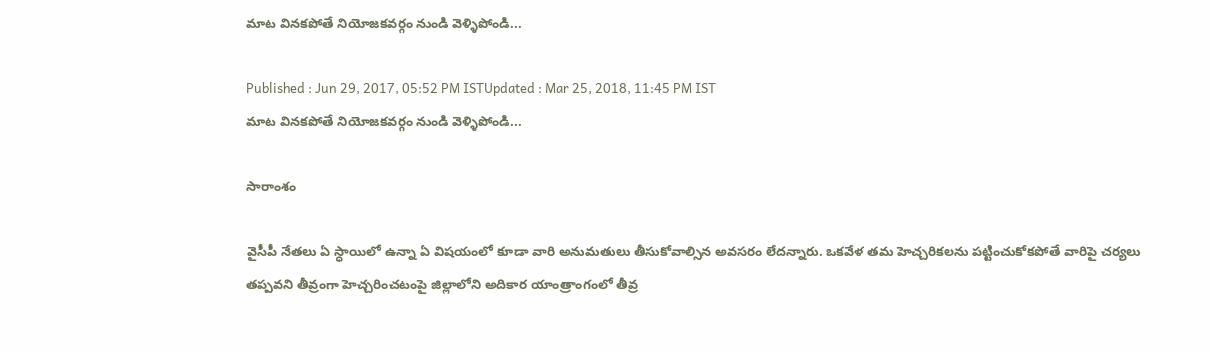మాట వినకపోతే నియోజకవర్గం నుండి వెళ్ళిపోండి...

Published : Jun 29, 2017, 05:52 PM ISTUpdated : Mar 25, 2018, 11:45 PM IST
మాట వినకపోతే నియోజకవర్గం నుండి వెళ్ళిపోండి...

సారాంశం

వైసీపీ నేతలు ఏ స్ధాయిలో ఉన్నా ఏ విషయంలో కూడా వారి అనుమతులు తీసుకోవాల్సిన అవసరం లేదన్నారు. ఒకవేళ తమ హెచ్చరికలను పట్టించుకోకపోతే వారిపై చర్యలు తప్పవని తీవ్రంగా హెచ్చరించటంపై జిల్లాలోని అదికార యాంత్రాంగంలో తీవ్ర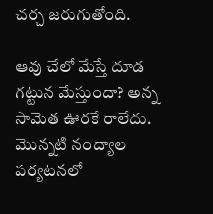చర్చ జరుగుతోంది.

ఆవు చేలో మేస్తే దూడ గట్టున మేస్తుందా? అన్న సామెత ఊరకే రాలేదు. మొన్నటి నంద్యాల పర్యటనలో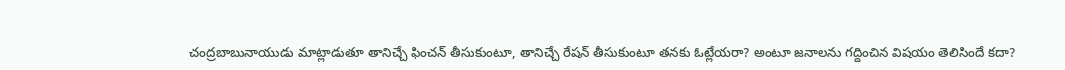చంద్రబాబునాయుడు మాట్లాడుతూ తానిచ్చే ఫించన్ తీసుకుంటూ, తానిచ్చే రేషన్ తీసుకుంటూ తనకు ఓట్లేయరా? అంటూ జనాలను గద్దించిన విషయం తెలిసిందే కదా?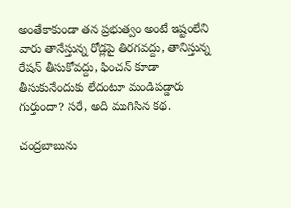అంతేకాకుండా తన ప్రభుత్వం అంటే ఇష్టంలేని వారు తానేస్తున్న రోడ్లపై తిరగవద్దు, తానిస్తున్న రేషన్ తీసుకోవద్దు, ఫించన్ కూడా తీసుకునేందుకు లేదంటూ మండిపడ్డారు గుర్తుందా? సరే, అది ముగిసిన కథ.

చంద్రబాబును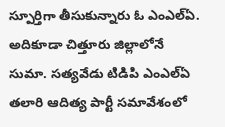స్పూర్తిగా తీసుకున్నారు ఓ ఎంఎల్ఏ. అదికూడా చిత్తూరు జిల్లాలోనే సుమా. సత్యవేడు టిడిపి ఎంఎల్ఏ తలారి ఆదిత్య పార్టీ సమావేశంలో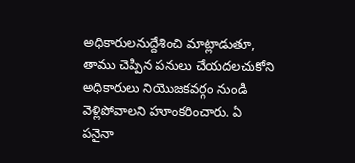అధికారులనుద్దేశించి మాట్లాడుతూ, తాము చెప్పిన పనులు చేయదలచుకోని అధికారులు నియొజకవర్గం నుండి వెళ్లిపోవాలని హూంకరించారు. ఏ పనైనా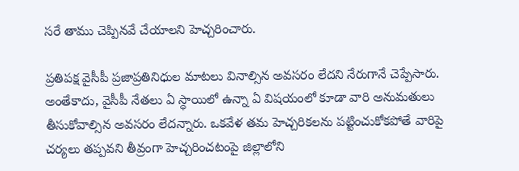సరే తాము చెప్పినవే చేయాలని హెచ్చరించారు.

ప్రతిపక్ష వైసీపీ ప్రజాప్రతినిధుల మాటలు వినాల్సిన అవసరం లేదని నేరుగానే చెప్పేసారు. అంతేకాదు, వైసీపీ నేతలు ఏ స్ధాయిలో ఉన్నా ఏ విషయంలో కూడా వారి అనుమతులు తీసుకోవాల్సిన అవసరం లేదన్నారు. ఒకవేళ తమ హెచ్చరికలను పట్టించుకోకపోతే వారిపై చర్యలు తప్పవని తీవ్రంగా హెచ్చరించటంపై జిల్లాలోని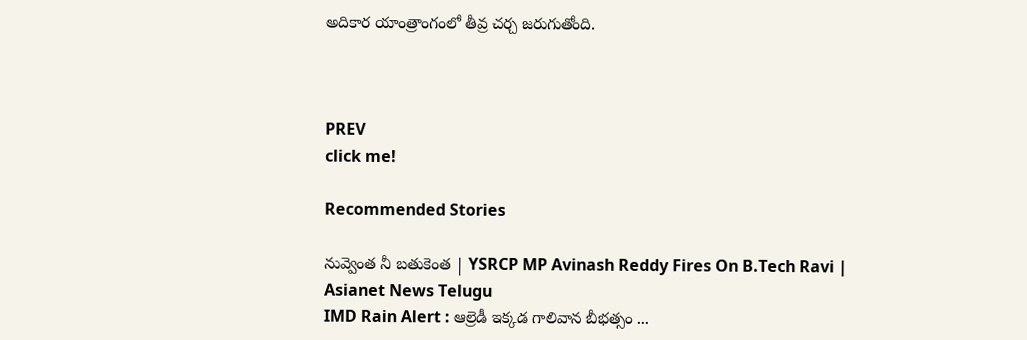అదికార యాంత్రాంగంలో తీవ్ర చర్చ జరుగుతోంది.



PREV
click me!

Recommended Stories

నువ్వెంత నీ బతుకెంత | YSRCP MP Avinash Reddy Fires On B.Tech Ravi | Asianet News Telugu
IMD Rain Alert : ఆల్రెడీ ఇక్కడ గాలివాన బీభత్సం ...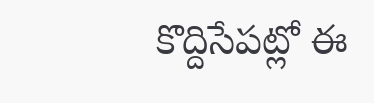కొద్దిసేపట్లో ఈ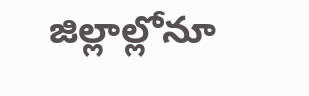జిల్లాల్లోనూ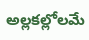అల్లకల్లోలమే